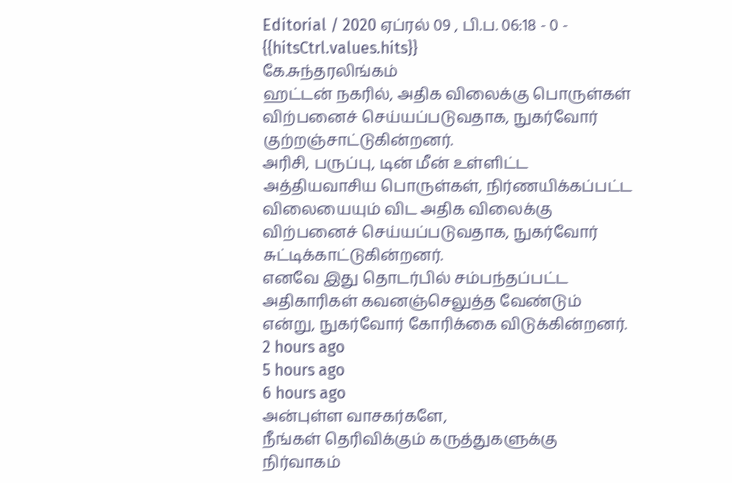Editorial / 2020 ஏப்ரல் 09 , பி.ப. 06:18 - 0 - {{hitsCtrl.values.hits}}
கே.சுந்தரலிங்கம்
ஹட்டன் நகரில், அதிக விலைக்கு பொருள்கள் விற்பனைச் செய்யப்படுவதாக, நுகர்வோர் குற்றஞ்சாட்டுகின்றனர்.
அரிசி, பருப்பு, டின் மீன் உள்ளிட்ட அத்தியவாசிய பொருள்கள், நிர்ணயிக்கப்பட்ட விலையையும் விட அதிக விலைக்கு விற்பனைச் செய்யப்படுவதாக, நுகர்வோர் சுட்டிக்காட்டுகின்றனர்.
எனவே இது தொடர்பில் சம்பந்தப்பட்ட அதிகாரிகள் கவனஞ்செலுத்த வேண்டும் என்று, நுகர்வோர் கோரிக்கை விடுக்கின்றனர்.
2 hours ago
5 hours ago
6 hours ago
அன்புள்ள வாசகர்களே,
நீங்கள் தெரிவிக்கும் கருத்துகளுக்கு நிர்வாகம்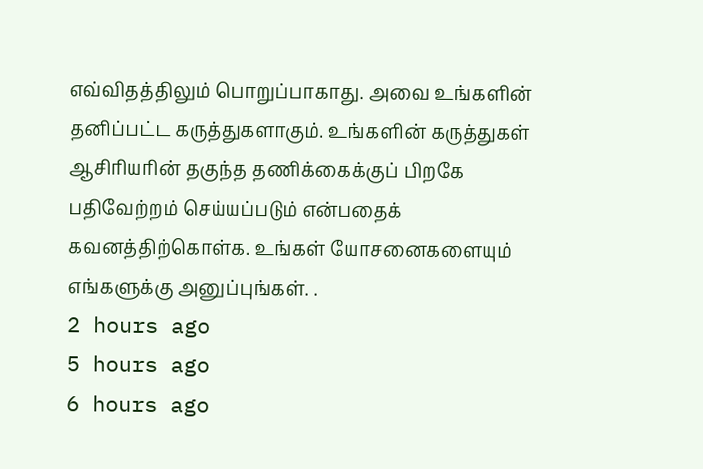எவ்விதத்திலும் பொறுப்பாகாது. அவை உங்களின் தனிப்பட்ட கருத்துகளாகும். உங்களின் கருத்துகள் ஆசிரியரின் தகுந்த தணிக்கைக்குப் பிறகே பதிவேற்றம் செய்யப்படும் என்பதைக் கவனத்திற்கொள்க. உங்கள் யோசனைகளையும் எங்களுக்கு அனுப்புங்கள். .
2 hours ago
5 hours ago
6 hours ago